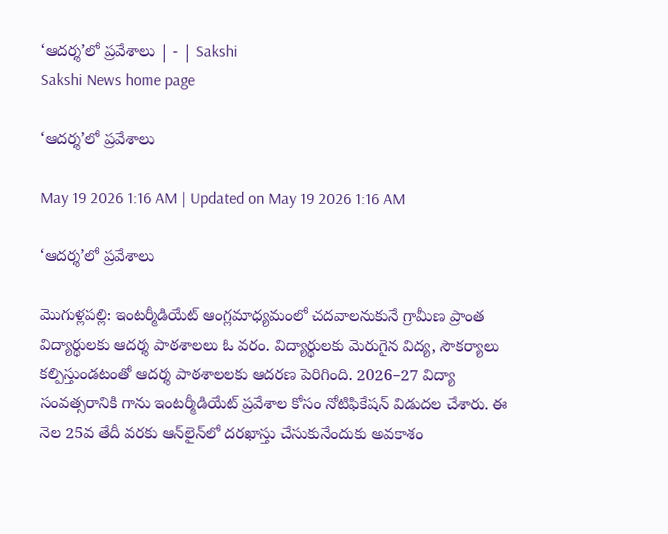‘ఆదర్శ’లో ప్రవేశాలు | - | Sakshi
Sakshi News home page

‘ఆదర్శ’లో ప్రవేశాలు

May 19 2026 1:16 AM | Updated on May 19 2026 1:16 AM

‘ఆదర్శ’లో ప్రవేశాలు

మొగుళ్లపల్లి: ఇంటర్మీడియేట్‌ ఆంగ్లమాధ్యమంలో చదవాలనుకునే గ్రామీణ ప్రాంత విద్యార్థులకు ఆదర్శ పాఠశాలలు ఓ వరం. విద్యార్థులకు మెరుగైన విద్య, సౌకర్యాలు కల్పిస్తుండటంతో ఆదర్శ పాఠశాలలకు ఆదరణ పెరిగింది. 2026–27 విద్యా సంవత్సరానికి గాను ఇంటర్మీడియేట్‌ ప్రవేశాల కోసం నోటిఫికేషన్‌ విడుదల చేశారు. ఈ నెల 25వ తేదీ వరకు ఆన్‌లైన్‌లో దరఖాస్తు చేసుకునేందుకు అవకాశం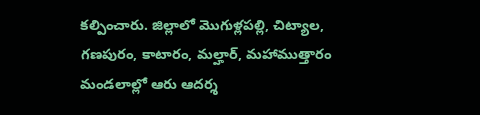కల్పించారు. జిల్లాలో మొగుళ్లపల్లి, చిట్యాల, గణపురం, కాటారం, మల్హార్‌, మహాముత్తారం మండలాల్లో ఆరు ఆదర్శ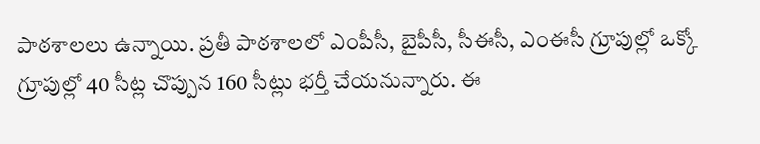పాఠశాలలు ఉన్నాయి. ప్రతీ పాఠశాలలో ఎంపీసీ, బైపీసీ, సీఈసీ, ఎంఈసీ గ్రూపుల్లో ఒక్కో గ్రూపుల్లో 40 సీట్ల చొప్పున 160 సీట్లు భర్తీ చేయనున్నారు. ఈ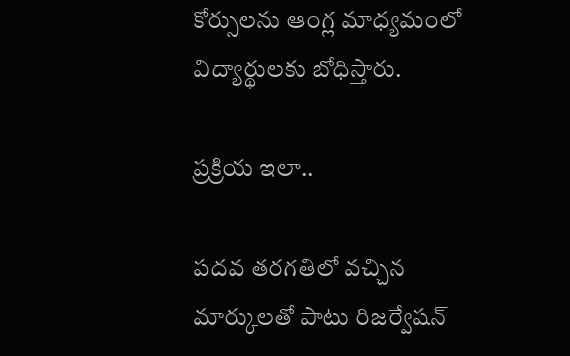కోర్సులను ఆంగ్ల మాధ్యమంలో విద్యార్థులకు బోధిస్తారు.

ప్రక్రియ ఇలా..

పదవ తరగతిలో వచ్చిన మార్కులతో పాటు రిజర్వేషన్‌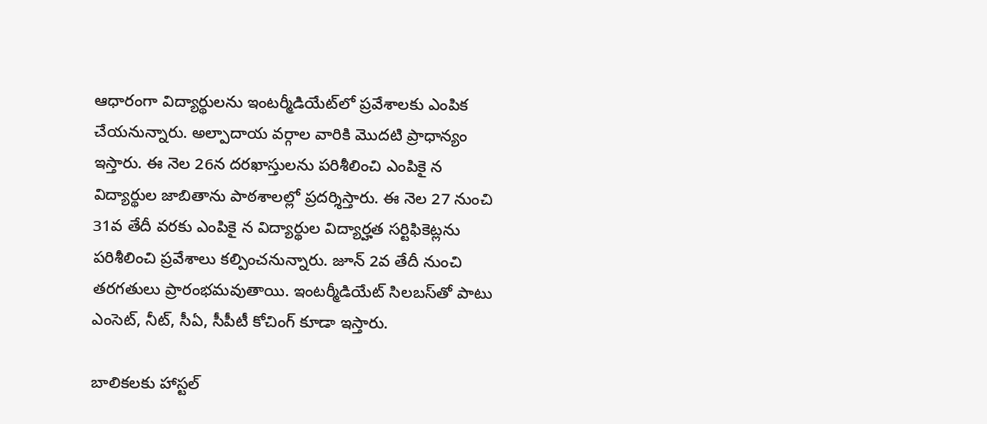ఆధారంగా విద్యార్థులను ఇంటర్మీడియేట్‌లో ప్రవేశాలకు ఎంపిక చేయనున్నారు. అల్పాదాయ వర్గాల వారికి మొదటి ప్రాధాన్యం ఇస్తారు. ఈ నెల 26న దరఖాస్తులను పరిశీలించి ఎంపికై న విద్యార్థుల జాబితాను పాఠశాలల్లో ప్రదర్శిస్తారు. ఈ నెల 27 నుంచి 31వ తేదీ వరకు ఎంపికై న విద్యార్థుల విద్యార్హత సర్టిఫికెట్లను పరిశీలించి ప్రవేశాలు కల్పించనున్నారు. జూన్‌ 2వ తేదీ నుంచి తరగతులు ప్రారంభమవుతాయి. ఇంటర్మీడియేట్‌ సిలబస్‌తో పాటు ఎంసెట్‌, నీట్‌, సీఏ, సీపీటీ కోచింగ్‌ కూడా ఇస్తారు.

బాలికలకు హాస్టల్‌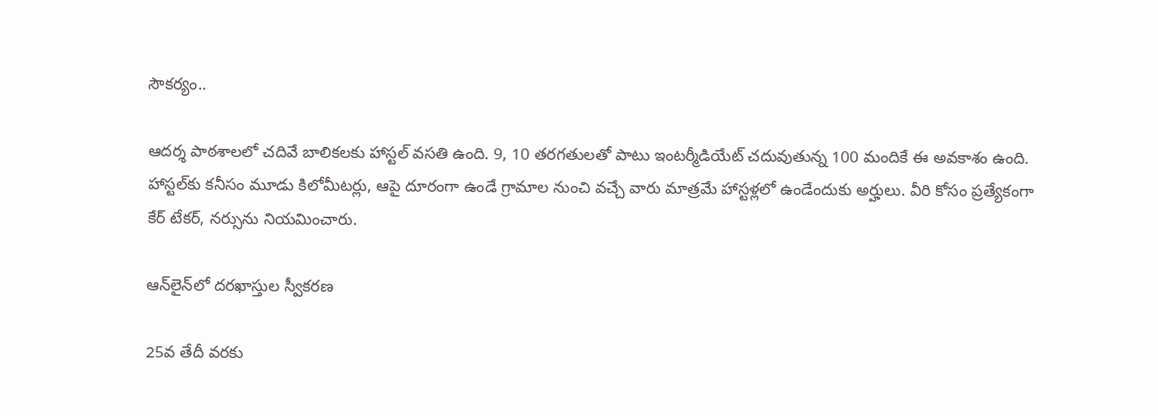సౌకర్యం..

ఆదర్శ పాఠశాలలో చదివే బాలికలకు హాస్టల్‌ వసతి ఉంది. 9, 10 తరగతులతో పాటు ఇంటర్మీడియేట్‌ చదువుతున్న 100 మందికే ఈ అవకాశం ఉంది. హాస్టల్‌కు కనీసం మూడు కిలోమీటర్లు, ఆపై దూరంగా ఉండే గ్రామాల నుంచి వచ్చే వారు మాత్రమే హాస్టళ్లలో ఉండేందుకు అర్హులు. వీరి కోసం ప్రత్యేకంగా కేర్‌ టేకర్‌, నర్సును నియమించారు.

ఆన్‌లైన్‌లో దరఖాస్తుల స్వీకరణ

25వ తేదీ వరకు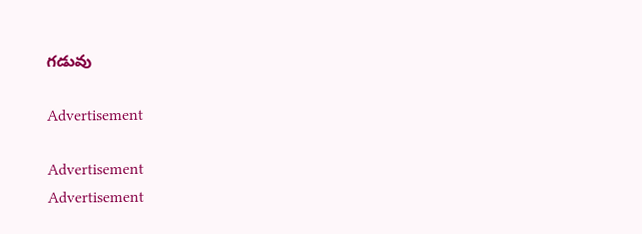గడువు

Advertisement

Advertisement
Advertisement